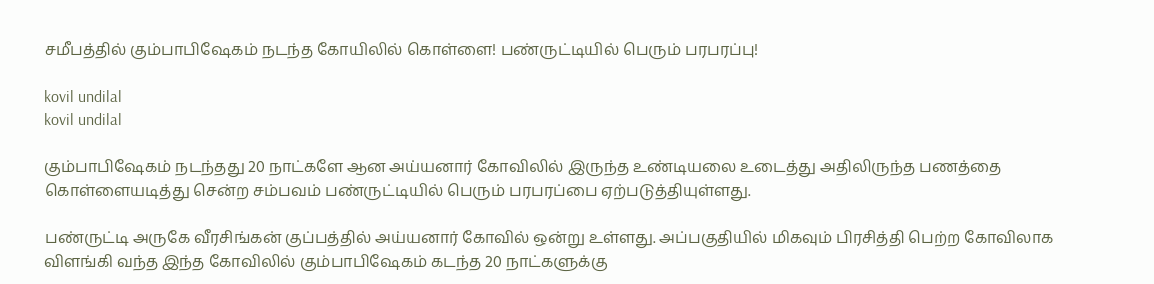சமீபத்தில் கும்பாபிஷேகம் நடந்த கோயிலில் கொள்ளை! பண்ருட்டியில் பெரும் பரபரப்பு!

kovil undilal
kovil undilal

கும்பாபிஷேகம் நடந்தது 20 நாட்களே ஆன அய்யனார் கோவிலில் இருந்த உண்டியலை உடைத்து அதிலிருந்த பணத்தை கொள்ளையடித்து சென்ற சம்பவம் பண்ருட்டியில் பெரும் பரபரப்பை ஏற்படுத்தியுள்ளது.

பண்ருட்டி அருகே வீரசிங்கன் குப்பத்தில் அய்யனார் கோவில் ஒன்று உள்ளது. அப்பகுதியில் மிகவும் பிரசித்தி பெற்ற கோவிலாக விளங்கி வந்த இந்த கோவிலில் கும்பாபிஷேகம் கடந்த 20 நாட்களுக்கு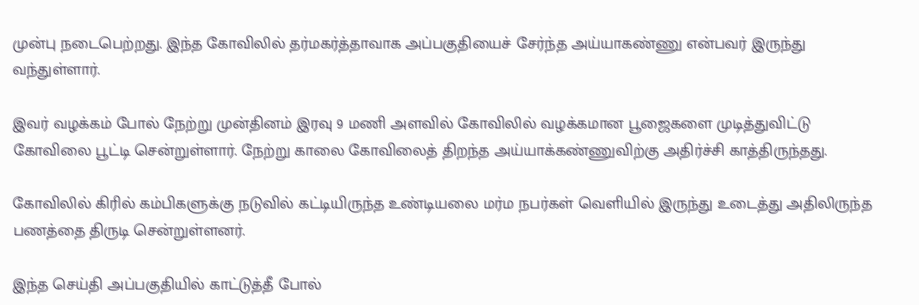முன்பு நடைபெற்றது. இந்த கோவிலில் தர்மகர்த்தாவாக அப்பகுதியைச் சேர்ந்த அய்யாகண்ணு என்பவர் இருந்து வந்துள்ளார்.

இவர் வழக்கம் போல் நேற்று முன்தினம் இரவு 9 மணி அளவில் கோவிலில் வழக்கமான பூஜைகளை முடித்துவிட்டு கோவிலை பூட்டி சென்றுள்ளார். நேற்று காலை கோவிலைத் திறந்த அய்யாக்கண்ணுவிற்கு அதிர்ச்சி காத்திருந்தது.

கோவிலில் கிரில் கம்பிகளுக்கு நடுவில் கட்டியிருந்த உண்டியலை மர்ம நபர்கள் வெளியில் இருந்து உடைத்து அதிலிருந்த பணத்தை திருடி சென்றுள்ளனர்.

இந்த செய்தி அப்பகுதியில் காட்டுத்தீ போல்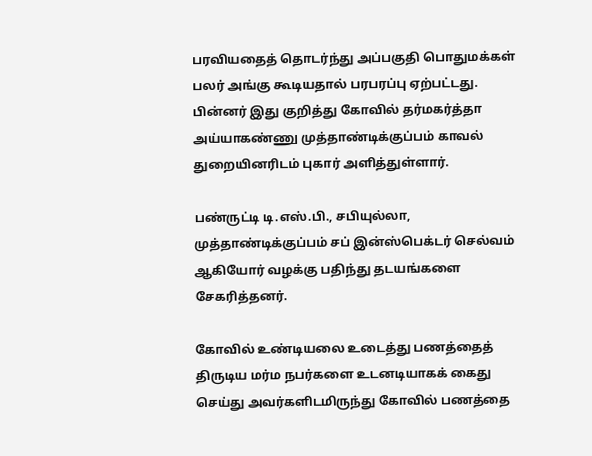பரவியதைத் தொடர்ந்து அப்பகுதி பொதுமக்கள் பலர் அங்கு கூடியதால் பரபரப்பு ஏற்பட்டது. பின்னர் இது குறித்து கோவில் தர்மகர்த்தா அய்யாகண்ணு முத்தாண்டிக்குப்பம் காவல் துறையினரிடம் புகார் அளித்துள்ளார்.

பண்ருட்டி டி.எஸ்.பி., சபியுல்லா, முத்தாண்டிக்குப்பம் சப் இன்ஸ்பெக்டர் செல்வம் ஆகியோர் வழக்கு பதிந்து தடயங்களை சேகரித்தனர்.

கோவில் உண்டியலை உடைத்து பணத்தைத் திருடிய மர்ம நபர்களை உடனடியாகக் கைது செய்து அவர்களிடமிருந்து கோவில் பணத்தை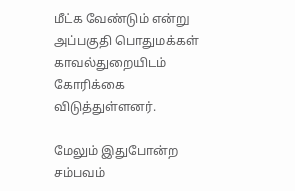மீட்க வேண்டும் என்று அப்பகுதி பொதுமக்கள் காவல்துறையிடம் கோரிக்கை விடுத்துள்ளனர்.

மேலும் இதுபோன்ற சம்பவம்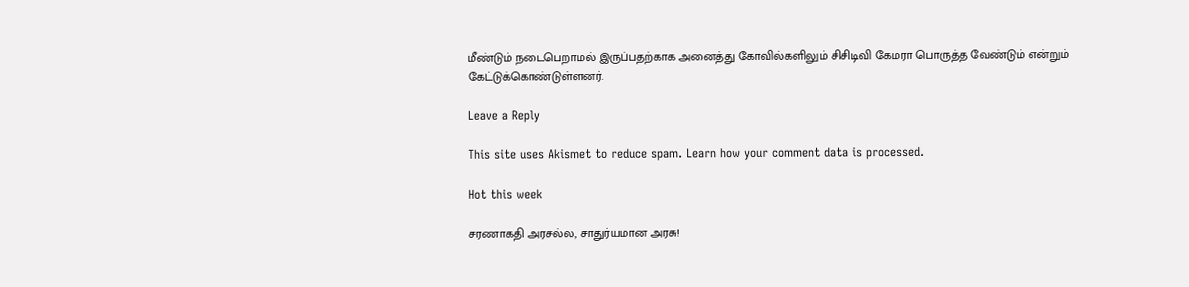மீண்டும் நடைபெறாமல் இருப்பதற்காக அனைத்து கோவில்களிலும் சிசிடிவி கேமரா பொருத்த வேண்டும் என்றும் கேட்டுக்கொண்டுள்ளனர்.

Leave a Reply

This site uses Akismet to reduce spam. Learn how your comment data is processed.

Hot this week

சரணாகதி அரசல்ல, சாதுர்யமான அரசு!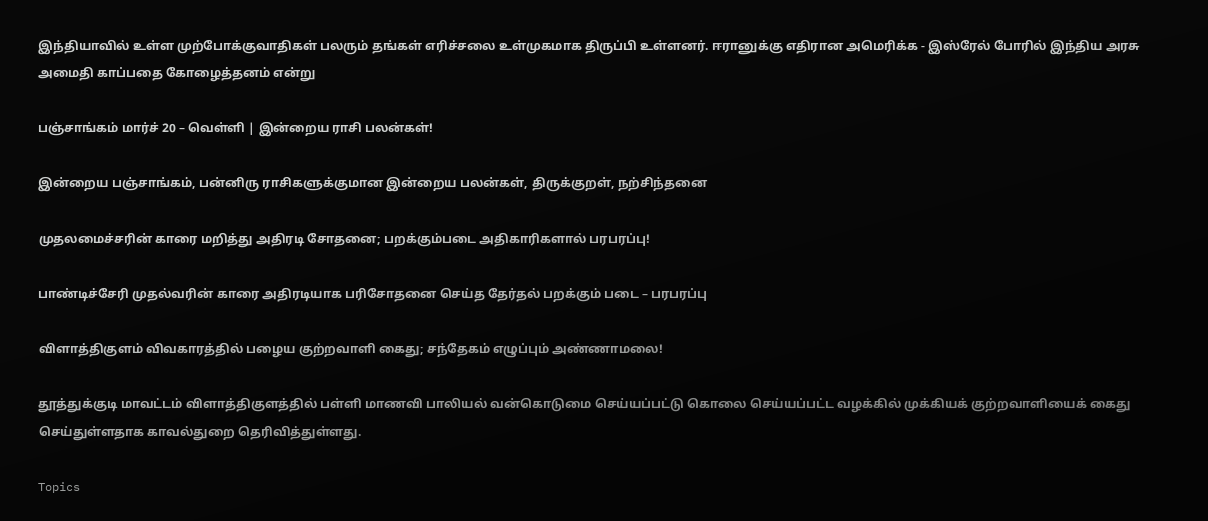இந்தியாவில் உள்ள முற்போக்குவாதிகள் பலரும் தங்கள் எரிச்சலை உள்முகமாக திருப்பி உள்ளனர். ஈரானுக்கு எதிரான அமெரிக்க - இஸ்ரேல் போரில் இந்திய அரசு அமைதி காப்பதை கோழைத்தனம் என்று

பஞ்சாங்கம் மார்ச் 20 – வெள்ளி | இன்றைய ராசி பலன்கள்!

இன்றைய பஞ்சாங்கம், பன்னிரு ராசிகளுக்குமான இன்றைய பலன்கள், திருக்குறள், நற்சிந்தனை

முதலமைச்சரின் காரை மறித்து அதிரடி சோதனை; பறக்கும்படை அதிகாரிகளால் பரபரப்பு!

பாண்டிச்சேரி முதல்வரின் காரை அதிரடியாக பரிசோதனை செய்த தேர்தல் பறக்கும் படை – பரபரப்பு

விளாத்திகுளம் விவகாரத்தில் பழைய குற்றவாளி கைது; சந்தேகம் எழுப்பும் அண்ணாமலை!

தூத்துக்குடி மாவட்டம் விளாத்திகுளத்தில் பள்ளி மாணவி பாலியல் வன்கொடுமை செய்யப்பட்டு கொலை செய்யப்பட்ட வழக்கில் முக்கியக் குற்றவாளியைக் கைது செய்துள்ளதாக காவல்துறை தெரிவித்துள்ளது.

Topics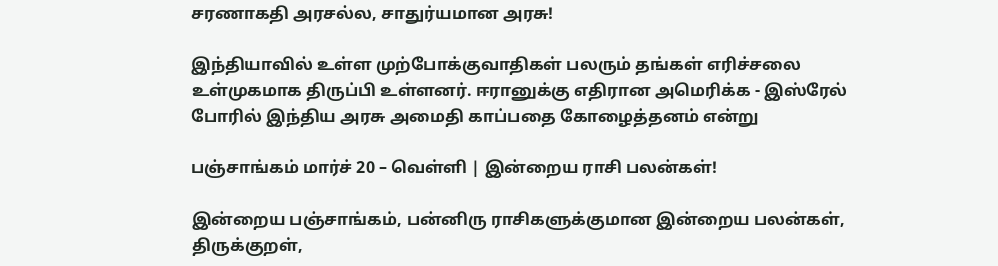சரணாகதி அரசல்ல, சாதுர்யமான அரசு!

இந்தியாவில் உள்ள முற்போக்குவாதிகள் பலரும் தங்கள் எரிச்சலை உள்முகமாக திருப்பி உள்ளனர். ஈரானுக்கு எதிரான அமெரிக்க - இஸ்ரேல் போரில் இந்திய அரசு அமைதி காப்பதை கோழைத்தனம் என்று

பஞ்சாங்கம் மார்ச் 20 – வெள்ளி | இன்றைய ராசி பலன்கள்!

இன்றைய பஞ்சாங்கம், பன்னிரு ராசிகளுக்குமான இன்றைய பலன்கள், திருக்குறள்,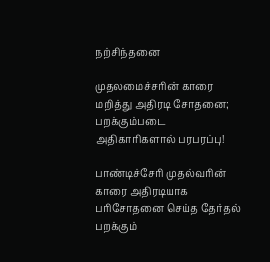நற்சிந்தனை

முதலமைச்சரின் காரை மறித்து அதிரடி சோதனை; பறக்கும்படை அதிகாரிகளால் பரபரப்பு!

பாண்டிச்சேரி முதல்வரின் காரை அதிரடியாக பரிசோதனை செய்த தேர்தல் பறக்கும்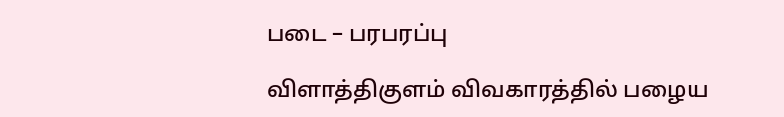படை – பரபரப்பு

விளாத்திகுளம் விவகாரத்தில் பழைய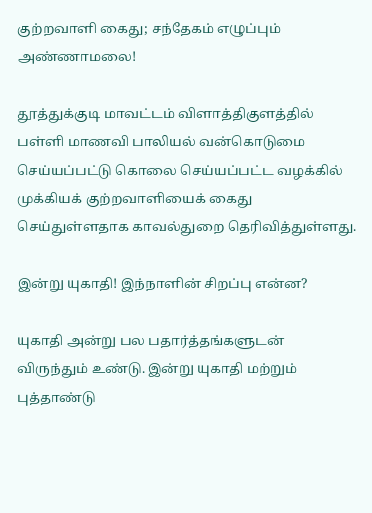குற்றவாளி கைது; சந்தேகம் எழுப்பும் அண்ணாமலை!

தூத்துக்குடி மாவட்டம் விளாத்திகுளத்தில் பள்ளி மாணவி பாலியல் வன்கொடுமை செய்யப்பட்டு கொலை செய்யப்பட்ட வழக்கில் முக்கியக் குற்றவாளியைக் கைது செய்துள்ளதாக காவல்துறை தெரிவித்துள்ளது.

இன்று யுகாதி! இந்நாளின் சிறப்பு என்ன?

யுகாதி அன்று பல பதார்த்தங்களுடன் விருந்தும் உண்டு. இன்று யுகாதி மற்றும் புத்தாண்டு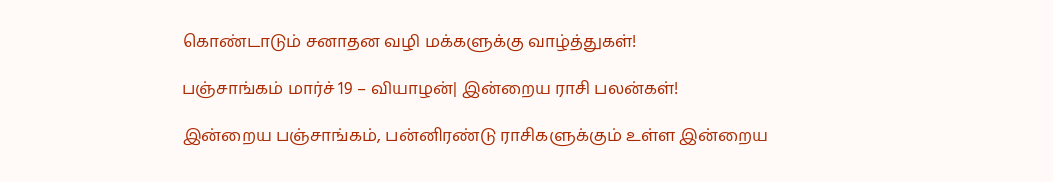கொண்டாடும் சனாதன வழி மக்களுக்கு வாழ்த்துகள்!

பஞ்சாங்கம் மார்ச் 19 – வியாழன்| இன்றைய ராசி பலன்கள்!

இன்றைய பஞ்சாங்கம், பன்னிரண்டு ராசிகளுக்கும் உள்ள இன்றைய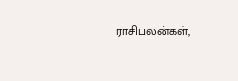ராசிபலன்கள்,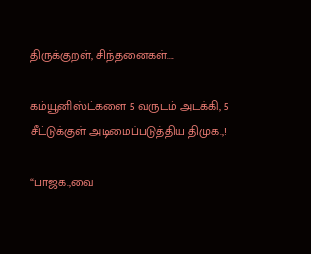திருக்குறள், சிந்தனைகள்....

கம்யூனிஸ்ட்களை 5 வருடம் அடக்கி, 5 சீட்டுக்குள் அடிமைப்படுத்திய திமுக.,!

“பாஜக.,வை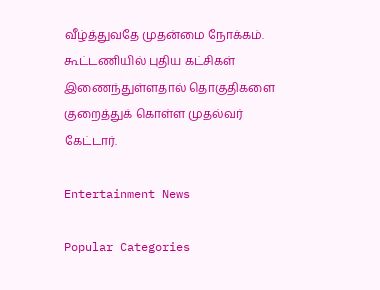வீழ்த்துவதே முதன்மை நோக்கம். கூட்டணியில் புதிய கட்சிகள் இணைந்துள்ளதால் தொகுதிகளை குறைத்துக் கொள்ள முதல்வர் கேட்டார்.

Entertainment News

Popular Categories